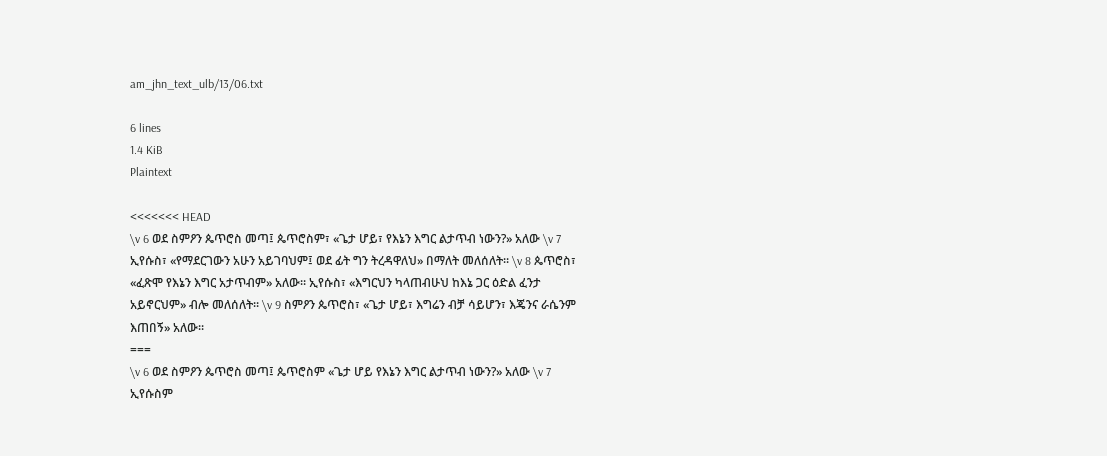am_jhn_text_ulb/13/06.txt

6 lines
1.4 KiB
Plaintext

<<<<<<< HEAD
\v 6 ወደ ስምዖን ጴጥሮስ መጣ፤ ጴጥሮስም፣ «ጌታ ሆይ፣ የእኔን እግር ልታጥብ ነውን?» አለው \v 7 ኢየሱስ፣ «የማደርገውን አሁን አይገባህም፤ ወደ ፊት ግን ትረዳዋለህ» በማለት መለሰለት። \v 8 ጴጥሮስ፣ «ፈጽሞ የእኔን እግር አታጥብም» አለው። ኢየሱስ፣ «እግርህን ካላጠብሁህ ከእኔ ጋር ዕድል ፈንታ አይኖርህም» ብሎ መለሰለት። \v 9 ስምዖን ጴጥሮስ፣ «ጌታ ሆይ፣ እግሬን ብቻ ሳይሆን፣ እጄንና ራሴንም እጠበኝ» አለው።
===
\v 6 ወደ ስምዖን ጴጥሮስ መጣ፤ ጴጥሮስም «ጌታ ሆይ የእኔን እግር ልታጥብ ነውን?» አለው \v 7 ኢየሱስም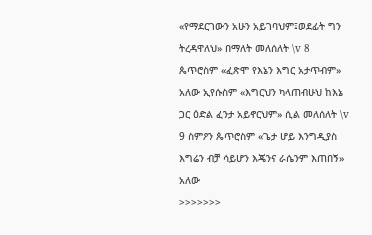«የማደርገውን አሁን አይገባህም፤ወደፊት ግን ትረዳዋለህ» በማለት መለሰለት \v 8 ጴጥሮስም «ፈጽሞ የእኔን እግር አታጥብም» አለው ኢየሱስም «እግርህን ካላጠብሁህ ከእኔ ጋር ዕድል ፈንታ አይኖርህም» ሲል መለሰለት \v 9 ስምዖን ጴጥሮስም «ጌታ ሆይ እንግዲያስ እግሬን ብቻ ሳይሆን እጄንና ራሴንም እጠበኝ» አለው
>>>>>>>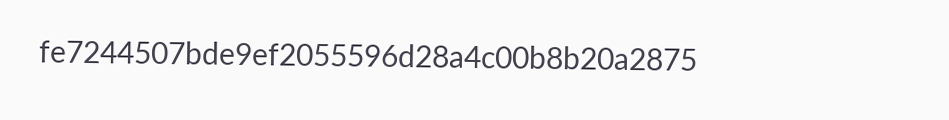fe7244507bde9ef2055596d28a4c00b8b20a2875